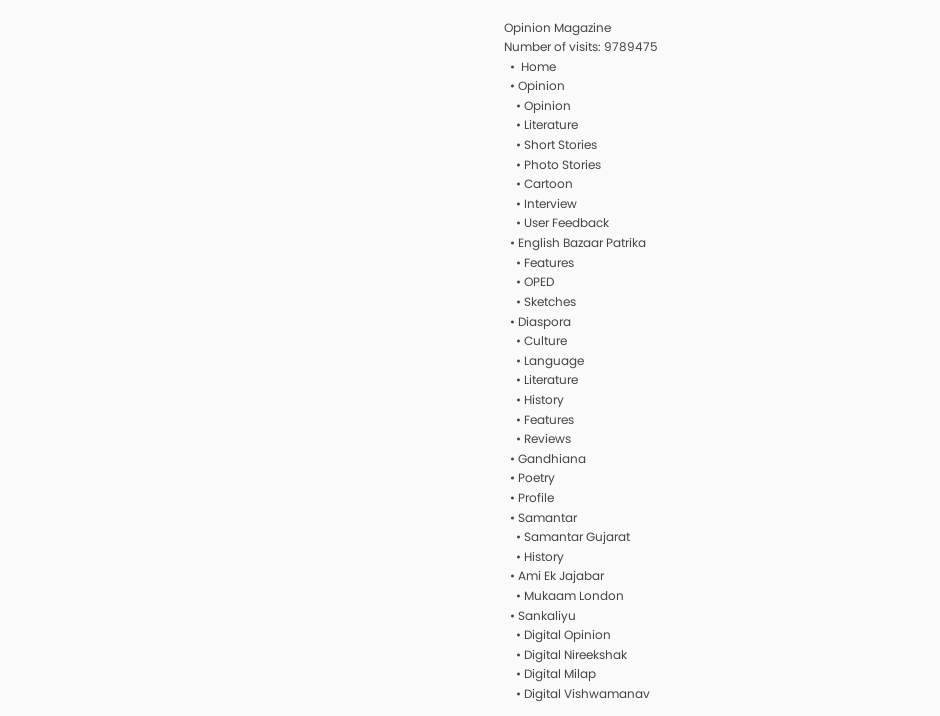Opinion Magazine
Number of visits: 9789475
  •  Home
  • Opinion
    • Opinion
    • Literature
    • Short Stories
    • Photo Stories
    • Cartoon
    • Interview
    • User Feedback
  • English Bazaar Patrika
    • Features
    • OPED
    • Sketches
  • Diaspora
    • Culture
    • Language
    • Literature
    • History
    • Features
    • Reviews
  • Gandhiana
  • Poetry
  • Profile
  • Samantar
    • Samantar Gujarat
    • History
  • Ami Ek Jajabar
    • Mukaam London
  • Sankaliyu
    • Digital Opinion
    • Digital Nireekshak
    • Digital Milap
    • Digital Vishwamanav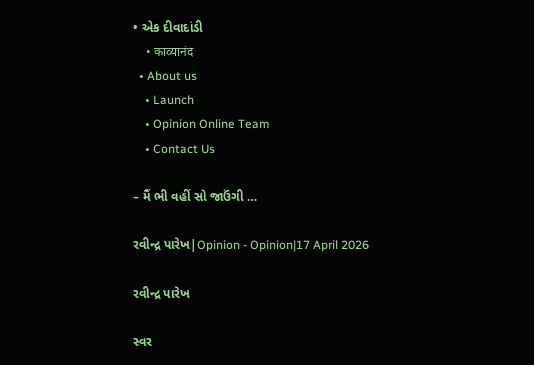• એક દીવાદાંડી
    • काव्यानंद
  • About us
    • Launch
    • Opinion Online Team
    • Contact Us

– મૈં ભી વહીં સો જાઉંગી …

રવીન્દ્ર પારેખ|Opinion - Opinion|17 April 2026

રવીન્દ્ર પારેખ

સ્વર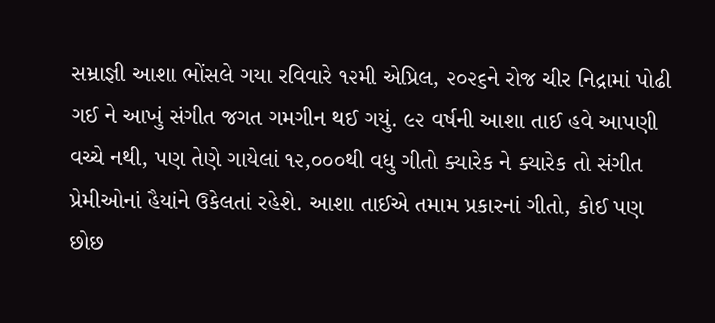સમ્રાજ્ઞી આશા ભોંસલે ગયા રવિવારે ૧૨મી એપ્રિલ, ૨૦૨૬ને રોજ ચીર નિદ્રામાં પોઢી ગઈ ને આખું સંગીત જગત ગમગીન થઈ ગયું. ૯૨ વર્ષની આશા તાઈ હવે આપણી વચ્ચે નથી, પણ તેણે ગાયેલાં ૧૨,૦૦૦થી વધુ ગીતો ક્યારેક ને ક્યારેક તો સંગીત પ્રેમીઓનાં હૈયાંને ઉકેલતાં રહેશે. આશા તાઈએ તમામ પ્રકારનાં ગીતો, કોઈ પણ છોછ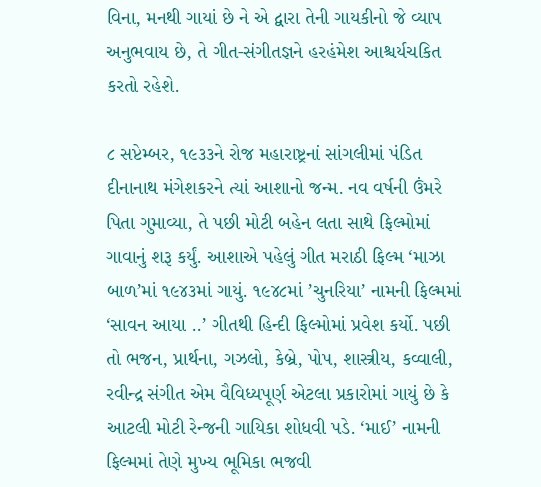વિના, મનથી ગાયાં છે ને એ દ્વારા તેની ગાયકીનો જે વ્યાપ અનુભવાય છે, તે ગીત-સંગીતજ્ઞને હરહંમેશ આશ્ચર્યચકિત કરતો રહેશે.

૮ સપ્ટેમ્બર, ૧૯૩૩ને રોજ મહારાષ્ટ્રનાં સાંગલીમાં પંડિત દીનાનાથ મંગેશકરને ત્યાં આશાનો જન્મ. નવ વર્ષની ઉંમરે પિતા ગુમાવ્યા, તે પછી મોટી બહેન લતા સાથે ફિલ્મોમાં ગાવાનું શરૂ કર્યું. આશાએ પહેલું ગીત મરાઠી ફિલ્મ ‘માઝા બાળ’માં ૧૯૪૩માં ગાયું. ૧૯૪૮માં ’ચુનરિયા’ નામની ફિલ્મમાં ‘સાવન આયા ..’ ગીતથી હિન્દી ફિલ્મોમાં પ્રવેશ કર્યો. પછી તો ભજન, પ્રાર્થના, ગઝલો, કેબ્રે, પોપ, શાસ્ત્રીય, કવ્વાલી, રવીન્દ્ર સંગીત એમ વૈવિધ્યપૂર્ણ એટલા પ્રકારોમાં ગાયું છે કે આટલી મોટી રેન્જની ગાયિકા શોધવી પડે. ‘માઈ’ નામની ફિલ્મમાં તેણે મુખ્ય ભૂમિકા ભજવી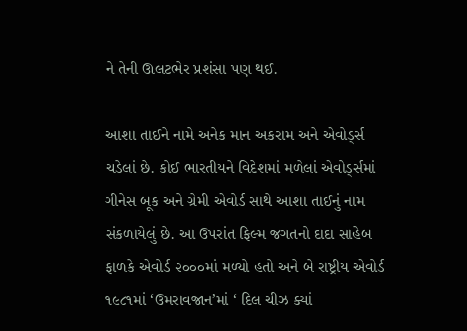ને તેની ઊલટભેર પ્રશંસા પણ થઈ.

આશા તાઈને નામે અનેક માન અકરામ અને એવોર્ડ્સ ચડેલાં છે. કોઈ ભારતીયને વિદેશમાં મળેલાં એવોર્ડ્સમાં ગીનેસ બૂક અને ગ્રેમી એવોર્ડ સાથે આશા તાઈનું નામ સંકળાયેલું છે. આ ઉપરાંત ફિલ્મ જગતનો દાદા સાહેબ ફાળકે એવોર્ડ ૨૦૦૦માં મળ્યો હતો અને બે રાષ્ટ્રીય એવોર્ડ ૧૯૮૧માં ‘ઉમરાવજાન’માં ‘ દિલ ચીઝ ક્યાં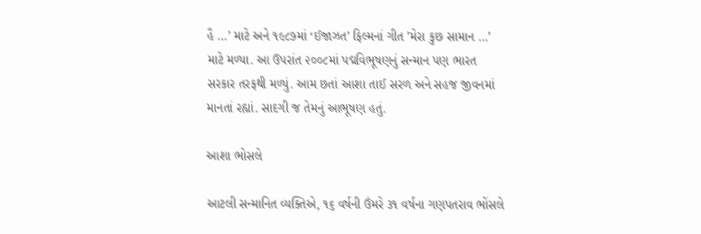હૈ …’ માટે અને ૧૯૮૭માં ‘ઈજાઝત’ ફિલ્મનાં ગીત ’મેરા કુછ સામાન …’ માટે મળ્યા. આ ઉપરાંત ૨૦૦૮માં પદ્મવિભૂષણનું સન્માન પણ ભારત સરકાર તરફથી મળ્યું. આમ છતાં આશા તાઈ સરળ અને સહજ જીવનમાં માનતાં રહ્યાં. સાદગી જ તેમનું આભૂષણ હતું.

આશા ભોસલે

આટલી સન્માનિત વ્યક્તિએ, ૧૬ વર્ષની ઉંમરે ૩૧ વર્ષના ગણપતરાવ ભોંસલે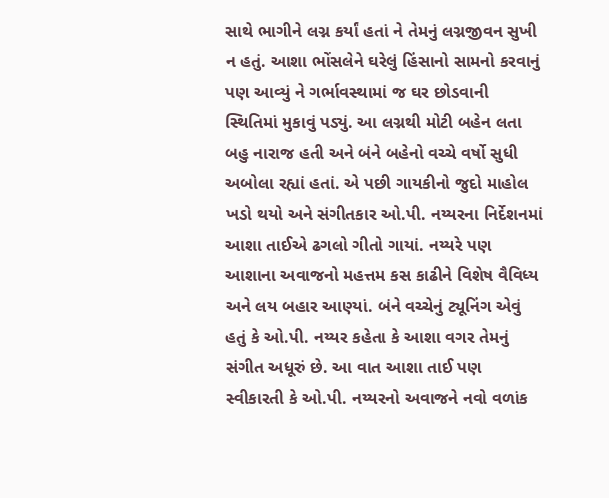સાથે ભાગીને લગ્ન કર્યાં હતાં ને તેમનું લગ્નજીવન સુખી ન હતું. આશા ભોંસલેને ઘરેલું હિંસાનો સામનો કરવાનું પણ આવ્યું ને ગર્ભાવસ્થામાં જ ઘર છોડવાની સ્થિતિમાં મુકાવું પડ્યું. આ લગ્નથી મોટી બહેન લતા બહુ નારાજ હતી અને બંને બહેનો વચ્ચે વર્ષો સુધી અબોલા રહ્યાં હતાં. એ પછી ગાયકીનો જુદો માહોલ ખડો થયો અને સંગીતકાર ઓ.પી. નય્યરના નિર્દેશનમાં આશા તાઈએ ઢગલો ગીતો ગાયાં. નય્યરે પણ આશાના અવાજનો મહત્તમ કસ કાઢીને વિશેષ વૈવિધ્ય અને લય બહાર આણ્યાં. બંને વચ્ચેનું ટ્યૂનિંગ એવું હતું કે ઓ.પી. નય્યર કહેતા કે આશા વગર તેમનું સંગીત અધૂરું છે. આ વાત આશા તાઈ પણ સ્વીકારતી કે ઓ.પી. નય્યરનો અવાજને નવો વળાંક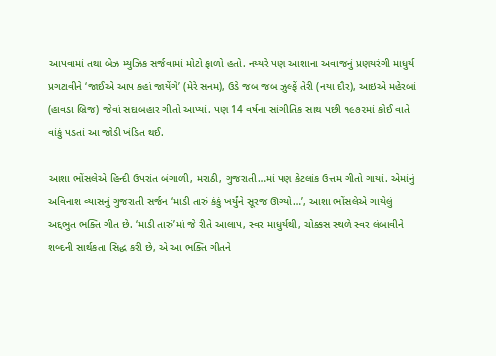આપવામાં તથા બેઝ મ્યુઝિક સર્જવામાં મોટો ફાળો હતો. નય્યરે પણ આશાના અવાજનું પ્રણયરંગી માધુર્ય પ્રગટાવીને ‘જાઈએ આપ કહાં જાયેંગે’ (મેરે સનમ), ઉડે જબ જબ ઝુલ્ફેં તેરી (નયા દૌર), આઇએ મહેરબાં (હાવડા બ્રિજ) જેવાં સદાબહાર ગીતો આપ્યાં. પણ 14 વર્ષના સાંગીતિક સાથ પછી ૧૯૭૨માં કોઈ વાતે વાંકું પડતાં આ જોડી ખંડિત થઈ.

આશા ભોંસલેએ હિન્દી ઉપરાંત બંગાળી, મરાઠી, ગુજરાતી…માં પણ કેટલાંક ઉત્તમ ગીતો ગાયાં. એમાંનું અવિનાશ વ્યાસનું ગુજરાતી સર્જન ‘માડી તારું કંકું ખર્યુંને સૂરજ ઊગ્યો…’, આશા ભોંસલેએ ગાયેલું અદ્દભુત ભક્તિ ગીત છે. ‘માડી તારું’માં જે રીતે આલાપ, સ્વર માધુર્યથી, ચોક્કસ સ્થળે સ્વર લંબાવીને શબ્દની સાર્થકતા સિદ્ધ કરી છે, એ આ ભક્તિ ગીતને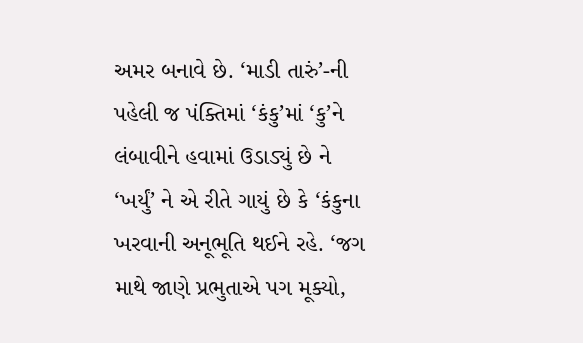અમર બનાવે છે. ‘માડી તારું’-ની પહેલી જ પંક્તિમાં ‘કંકુ’માં ‘કુ’ને લંબાવીને હવામાં ઉડાડ્યું છે ને ‘ખર્યું’ ને એ રીતે ગાયું છે કે ‘કંકુના ખરવાની અનૂભૂતિ થઈને રહે. ‘જગ માથે જાણે પ્રભુતાએ પગ મૂક્યો,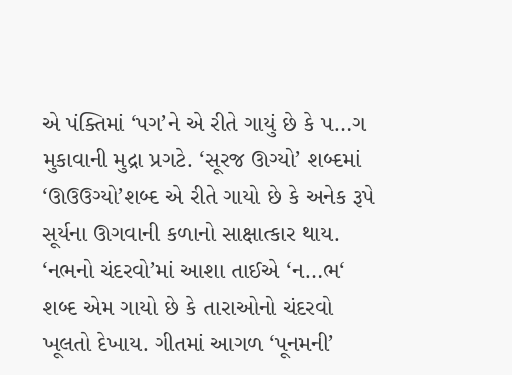એ પંક્તિમાં ‘પગ’ને એ રીતે ગાયું છે કે પ…ગ મુકાવાની મુદ્રા પ્રગટે. ‘સૂરજ ઊગ્યો’ શબ્દમાં ‘ઊઉઉગ્યો’શબ્દ એ રીતે ગાયો છે કે અનેક રૂપે સૂર્યના ઊગવાની કળાનો સાક્ષાત્કાર થાય. ‘નભનો ચંદરવો’માં આશા તાઈએ ‘ન…ભ‘ શબ્દ એમ ગાયો છે કે તારાઓનો ચંદરવો ખૂલતો દેખાય. ગીતમાં આગળ ‘પૂનમની’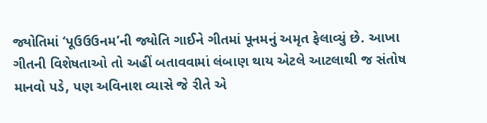જ્યોતિમાં ‘પૂઉઉઉનમ’ની જ્યોતિ ગાઈને ગીતમાં પૂનમનું અમૃત ફેલાવ્યું છે. આખા ગીતની વિશેષતાઓ તો અહીં બતાવવામાં લંબાણ થાય એટલે આટલાથી જ સંતોષ માનવો પડે, પણ અવિનાશ વ્યાસે જે રીતે એ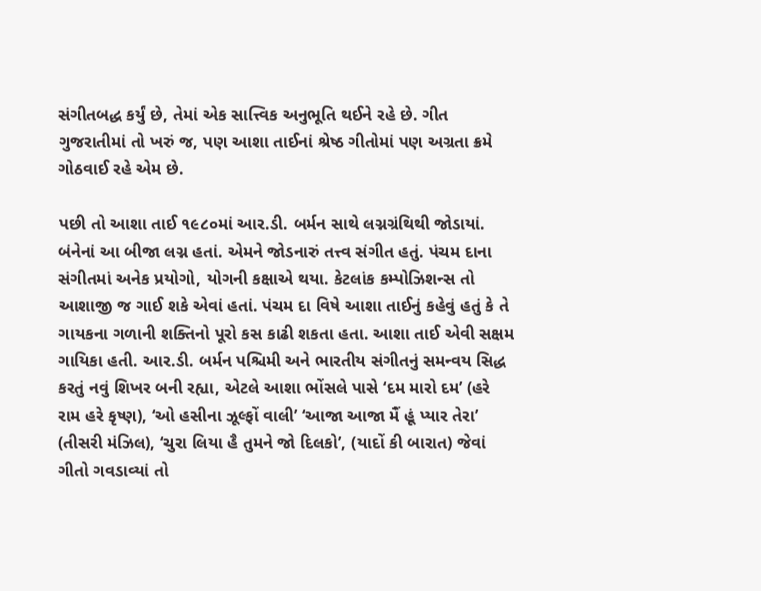સંગીતબદ્ધ કર્યું છે, તેમાં એક સાત્ત્વિક અનુભૂતિ થઈને રહે છે. ગીત ગુજરાતીમાં તો ખરું જ, પણ આશા તાઈનાં શ્રેષ્ઠ ગીતોમાં પણ અગ્રતા ક્રમે ગોઠવાઈ રહે એમ છે.

પછી તો આશા તાઈ ૧૯૮૦માં આર.ડી. બર્મન સાથે લગ્નગ્રંથિથી જોડાયાં. બંનેનાં આ બીજા લગ્ન હતાં. એમને જોડનારું તત્ત્વ સંગીત હતું. પંચમ દાના સંગીતમાં અનેક પ્રયોગો, યોગની કક્ષાએ થયા. કેટલાંક કમ્પોઝિશન્સ તો આશાજી જ ગાઈ શકે એવાં હતાં. પંચમ દા વિષે આશા તાઈનું કહેવું હતું કે તે ગાયકના ગળાની શક્તિનો પૂરો કસ કાઢી શકતા હતા. આશા તાઈ એવી સક્ષમ ગાયિકા હતી. આર.ડી. બર્મન પશ્ચિમી અને ભારતીય સંગીતનું સમન્વય સિદ્ધ કરતું નવું શિખર બની રહ્યા, એટલે આશા ભોંસલે પાસે ‘દમ મારો દમ’ (હરે રામ હરે કૃષ્ણ), ‘ઓ હસીના ઝૂલ્ફોં વાલી’ ‘આજા આજા મૈં હૂં પ્યાર તેરા’ (તીસરી મંઝિલ), ‘ચુરા લિયા હૈ તુમને જો દિલકો’, (યાદોં કી બારાત) જેવાં ગીતો ગવડાવ્યાં તો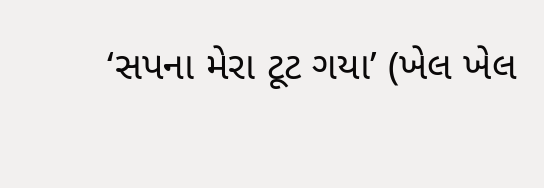‘સપના મેરા ટૂટ ગયા’ (ખેલ ખેલ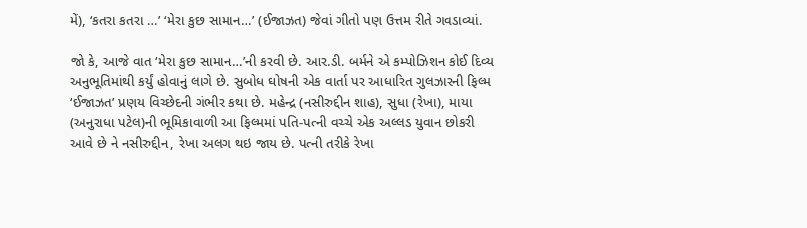મેં), ‘કતરા કતરા …’ ‘મેરા કુછ સામાન…’ (ઈજાઝત) જેવાં ગીતો પણ ઉત્તમ રીતે ગવડાવ્યાં.

જો કે, આજે વાત ‘મેરા કુછ સામાન…’ની કરવી છે. આર.ડી. બર્મને એ કમ્પોઝિશન કોઈ દિવ્ય અનુભૂતિમાંથી કર્યું હોવાનું લાગે છે. સુબોધ ઘોષની એક વાર્તા પર આધારિત ગુલઝારની ફિલ્મ ‘ઈજાઝત’ પ્રણય વિચ્છેદની ગંભીર કથા છે. મહેન્દ્ર (નસીરુદ્દીન શાહ), સુધા (રેખા), માયા (અનુરાધા પટેલ)ની ભૂમિકાવાળી આ ફિલ્મમાં પતિ-પત્ની વચ્ચે એક અલ્લડ યુવાન છોકરી આવે છે ને નસીરુદ્દીન, રેખા અલગ થઇ જાય છે. પત્ની તરીકે રેખા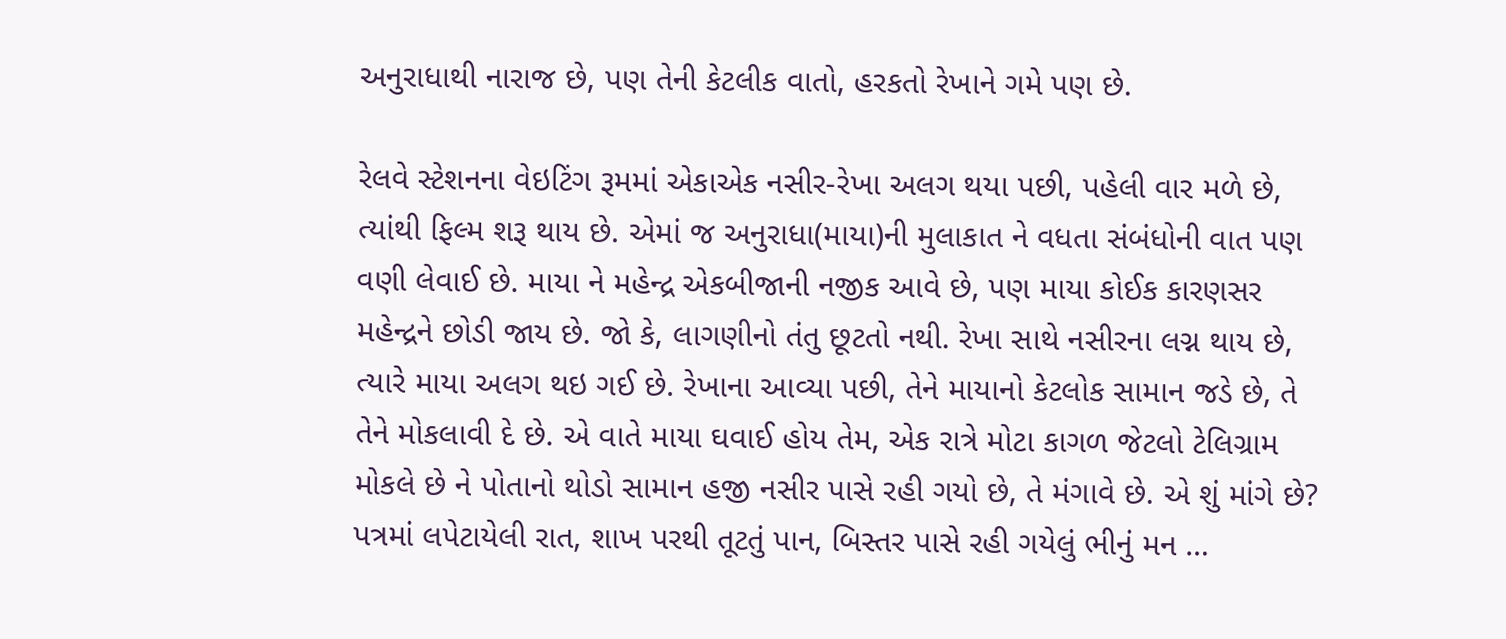અનુરાધાથી નારાજ છે, પણ તેની કેટલીક વાતો, હરકતો રેખાને ગમે પણ છે.

રેલવે સ્ટેશનના વેઇટિંગ રૂમમાં એકાએક નસીર-રેખા અલગ થયા પછી, પહેલી વાર મળે છે, ત્યાંથી ફિલ્મ શરૂ થાય છે. એમાં જ અનુરાધા(માયા)ની મુલાકાત ને વધતા સંબંધોની વાત પણ વણી લેવાઈ છે. માયા ને મહેન્દ્ર એકબીજાની નજીક આવે છે, પણ માયા કોઈક કારણસર મહેન્દ્રને છોડી જાય છે. જો કે, લાગણીનો તંતુ છૂટતો નથી. રેખા સાથે નસીરના લગ્ન થાય છે, ત્યારે માયા અલગ થઇ ગઈ છે. રેખાના આવ્યા પછી, તેને માયાનો કેટલોક સામાન જડે છે, તે તેને મોકલાવી દે છે. એ વાતે માયા ઘવાઈ હોય તેમ, એક રાત્રે મોટા કાગળ જેટલો ટેલિગ્રામ મોકલે છે ને પોતાનો થોડો સામાન હજી નસીર પાસે રહી ગયો છે, તે મંગાવે છે. એ શું માંગે છે? પત્રમાં લપેટાયેલી રાત, શાખ પરથી તૂટતું પાન, બિસ્તર પાસે રહી ગયેલું ભીનું મન …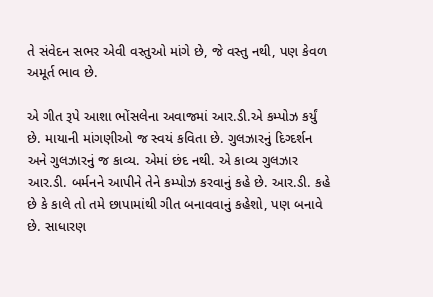તે સંવેદન સભર એવી વસ્તુઓ માંગે છે, જે વસ્તુ નથી, પણ કેવળ અમૂર્ત ભાવ છે.

એ ગીત રૂપે આશા ભોંસલેના અવાજમાં આર.ડી.એ કમ્પોઝ કર્યું છે. માયાની માંગણીઓ જ સ્વયં કવિતા છે. ગુલઝારનું દિગ્દર્શન અને ગુલઝારનું જ કાવ્ય. એમાં છંદ નથી. એ કાવ્ય ગુલઝાર આર.ડી. બર્મનને આપીને તેને કમ્પોઝ કરવાનું કહે છે. આર.ડી. કહે છે કે કાલે તો તમે છાપામાંથી ગીત બનાવવાનું કહેશો, પણ બનાવે છે. સાધારણ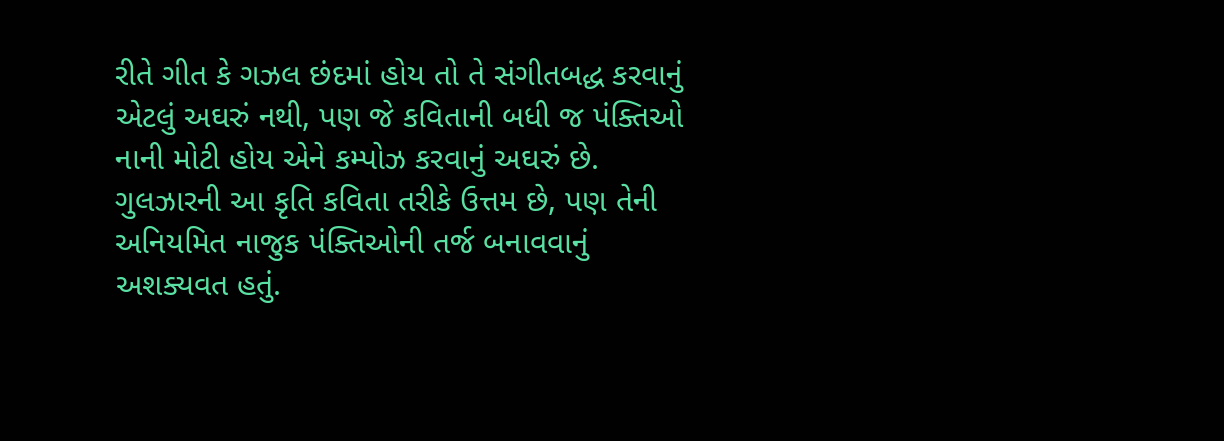રીતે ગીત કે ગઝલ છંદમાં હોય તો તે સંગીતબદ્ધ કરવાનું એટલું અઘરું નથી, પણ જે કવિતાની બધી જ પંક્તિઓ નાની મોટી હોય એને કમ્પોઝ કરવાનું અઘરું છે. ગુલઝારની આ કૃતિ કવિતા તરીકે ઉત્તમ છે, પણ તેની અનિયમિત નાજુક પંક્તિઓની તર્જ બનાવવાનું અશક્યવત હતું.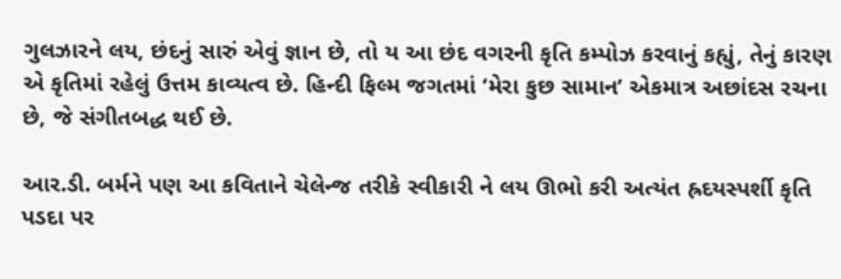ગુલઝારને લય, છંદનું સારું એવું જ્ઞાન છે, તો ય આ છંદ વગરની કૃતિ કમ્પોઝ કરવાનું કહ્યું, તેનું કારણ એ કૃતિમાં રહેલું ઉત્તમ કાવ્યત્વ છે. હિન્દી ફિલ્મ જગતમાં ‘મેરા કુછ સામાન’ એકમાત્ર અછાંદસ રચના છે, જે સંગીતબદ્ધ થઈ છે.

આર.ડી. બર્મને પણ આ કવિતાને ચેલેન્જ તરીકે સ્વીકારી ને લય ઊભો કરી અત્યંત હ્રદયસ્પર્શી કૃતિ પડદા પર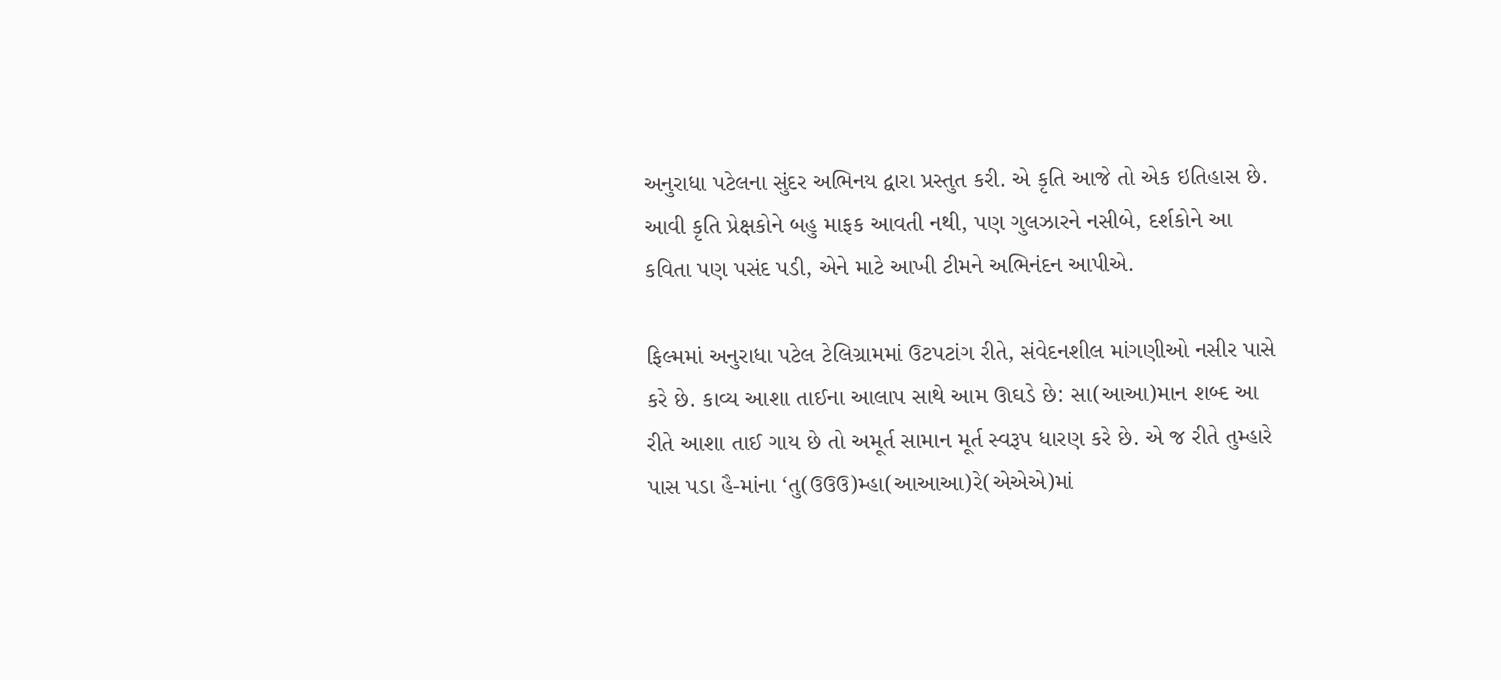અનુરાધા પટેલના સુંદર અભિનય દ્વારા પ્રસ્તુત કરી. એ કૃતિ આજે તો એક ઇતિહાસ છે. આવી કૃતિ પ્રેક્ષકોને બહુ માફક આવતી નથી, પણ ગુલઝારને નસીબે, દર્શકોને આ કવિતા પણ પસંદ પડી, એને માટે આખી ટીમને અભિનંદન આપીએ.

ફિલ્મમાં અનુરાધા પટેલ ટેલિગ્રામમાં ઉટપટાંગ રીતે, સંવેદનશીલ માંગણીઓ નસીર પાસે કરે છે. કાવ્ય આશા તાઈના આલાપ સાથે આમ ઊઘડે છે: સા(આઆ)માન શબ્દ આ રીતે આશા તાઈ ગાય છે તો અમૂર્ત સામાન મૂર્ત સ્વરૂપ ધારણ કરે છે. એ જ રીતે તુમ્હારે પાસ પડા હૈ-માંના ‘તુ(ઉઉઉ)મ્હા(આઆઆ)રે(એએએ)માં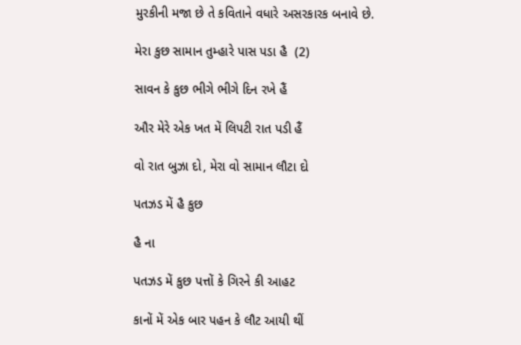મુરકીની મજા છે તે કવિતાને વધારે અસરકારક બનાવે છે.

મેરા કુછ સામાન તુમ્હારે પાસ પડા હૈ  (2)

સાવન કે કુછ ભીગે ભીગે દિન રખે હૈં

ઔર મેરે એક ખત મેં લિપટી રાત પડી હૈં

વો રાત બુઝા દો, મેરા વો સામાન લૌટા દો

પતઝડ મેં હૈ કુછ

હૈ ના

પતઝડ મેં કુછ પત્તોં કે ગિરને કી આહટ

કાનોં મેં એક બાર પહન કે લૌટ આયી થીં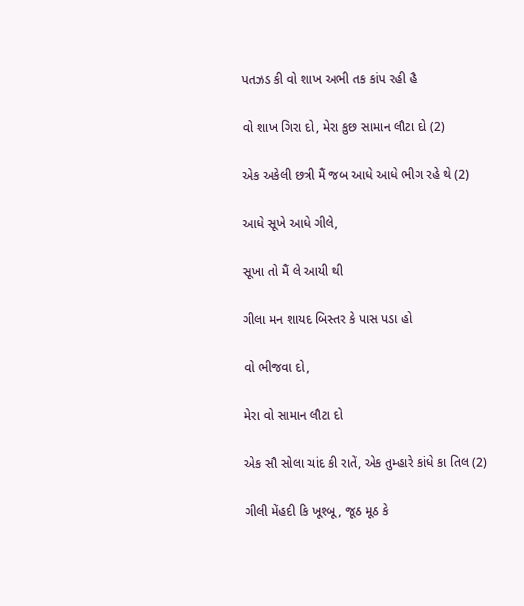પતઝડ કી વો શાખ અભી તક કાંપ રહી હૈ

વો શાખ ગિરા દો, મેરા કુછ સામાન લૌટા દો (2)

એક અકેલી છત્રી મૈં જબ આધે આધે ભીગ રહે થે (2)

આધે સૂખે આધે ગીલે,

સૂખા તો મૈં લે આયી થી

ગીલા મન શાયદ બિસ્તર કે પાસ પડા હો

વો ભીજવા દો,

મેરા વો સામાન લૌટા દો

એક સૌ સોલા ચાંદ કી રાતેં, એક તુમ્હારે કાંધે કા તિલ (2)

ગીલી મેંહદી કિ ખૂશ્બૂ, જૂઠ મૂઠ કે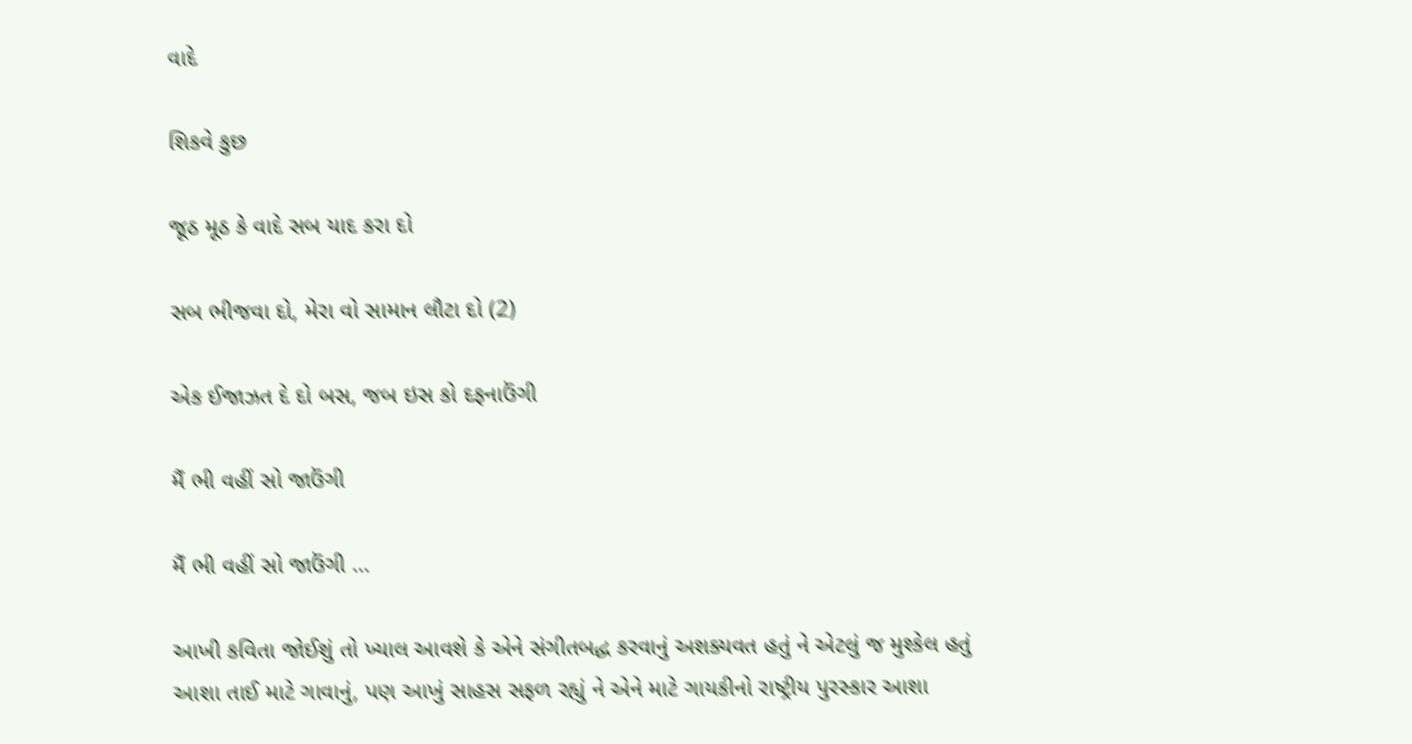વાદે

શિકવે કુછ

જૂઠ મૂઠ કે વાદે સબ યાદ કરા દો

સબ ભીજવા દો, મેરા વો સામાન લૌટા દો (2)

એક ઈજાઝત દે દો બસ, જબ ઇસ કો દફનાઉંગી

મૈં ભી વહીં સો જાઉંગી

મૈં ભી વહીં સો જાઉંગી …

આખી કવિતા જોઈશું તો ખ્યાલ આવશે કે એને સંગીતબદ્ધ કરવાનું અશક્યવત હતું ને એટલું જ મુશ્કેલ હતું આશા તાઈ માટે ગાવાનું, પણ આખું સાહસ સફળ રહ્યું ને એને માટે ગાયકીનો રાષ્ટ્રીય પુરસ્કાર આશા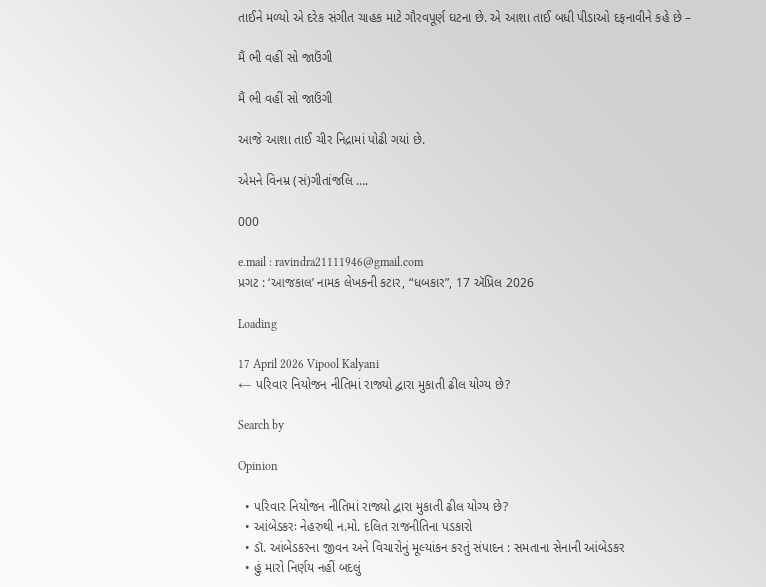તાઈને મળ્યો એ દરેક સંગીત ચાહક માટે ગૌરવપૂર્ણ ઘટના છે. એ આશા તાઈ બધી પીડાઓ દફનાવીને કહે છે –

મૈં ભી વહીં સો જાઉંગી

મૈં ભી વહીં સો જાઉંગી

આજે આશા તાઈ ચીર નિદ્રામાં પોઢી ગયાં છે.

એમને વિનમ્ર (સં)ગીતાંજલિ ….

000

e.mail : ravindra21111946@gmail.com
પ્રગટ : ‘આજકાલ’ નામક લેખકની કટાર, “ધબકાર”, 17 ઍપ્રિલ 2026

Loading

17 April 2026 Vipool Kalyani
← પરિવાર નિયોજન નીતિમાં રાજ્યો દ્વારા મુકાતી ઢીલ યોગ્ય છે?

Search by

Opinion

  • પરિવાર નિયોજન નીતિમાં રાજ્યો દ્વારા મુકાતી ઢીલ યોગ્ય છે?
  • આંબેડકરઃ નેહરુથી ન.મો. દલિત રાજનીતિના પડકારો
  • ડૉ. આંબેડકરના જીવન અને વિચારોનું મૂલ્યાંકન કરતું સંપાદન : સમતાના સેનાની આંબેડકર
  • હું મારો નિર્ણય નહીં બદલું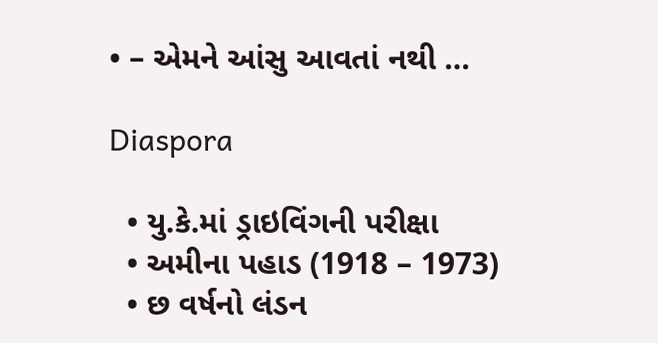• – એમને આંસુ આવતાં નથી …

Diaspora

  • યુ.કે.માં ડ્રાઇવિંગની પરીક્ષા
  • અમીના પહાડ (1918 – 1973)
  • છ વર્ષનો લંડન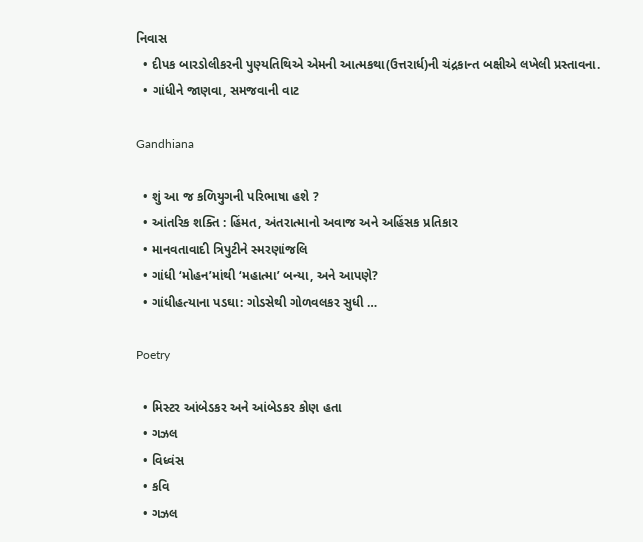નિવાસ
  • દીપક બારડોલીકરની પુણ્યતિથિએ એમની આત્મકથા(ઉત્તરાર્ધ)ની ચંદ્રકાન્ત બક્ષીએ લખેલી પ્રસ્તાવના.
  • ગાંધીને જાણવા, સમજવાની વાટ

Gandhiana

  • શું આ જ કળિયુગની પરિભાષા હશે ?
  • આંતરિક શક્તિ : હિંમત, અંતરાત્માનો અવાજ અને અહિંસક પ્રતિકાર
  • માનવતાવાદી ત્રિપુટીને સ્મરણાંજલિ
  • ગાંધી ‘મોહન’માંથી ‘મહાત્મા’ બન્યા, અને આપણે?
  • ગાંધીહત્યાના પડઘા: ગોડસેથી ગોળવલકર સુધી …

Poetry

  • મિસ્ટર આંબેડકર અને આંબેડકર કોણ હતા
  • ગઝલ
  • વિધ્વંસ
  • કવિ
  • ગઝલ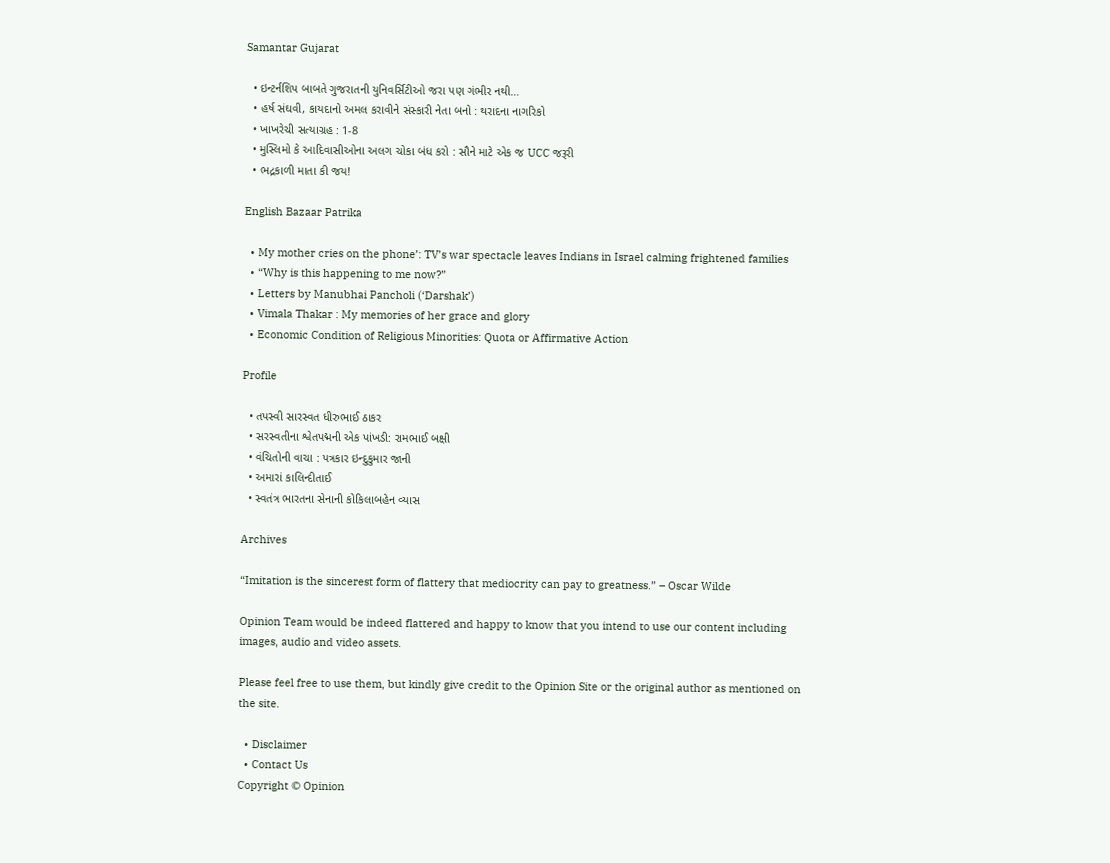Samantar Gujarat

  • ઇન્ટર્નશિપ બાબતે ગુજરાતની યુનિવર્સિટીઓ જરા પણ ગંભીર નથી…
  • હર્ષ સંઘવી, કાયદાનો અમલ કરાવીને સંસ્કારી નેતા બનો : થરાદના નાગરિકો
  • ખાખરેચી સત્યાગ્રહ : 1-8
  • મુસ્લિમો કે આદિવાસીઓના અલગ ચોકા બંધ કરો : સૌને માટે એક જ UCC જરૂરી
  • ભદ્રકાળી માતા કી જય!

English Bazaar Patrika

  • My mother cries on the phone’: TV’s war spectacle leaves Indians in Israel calming frightened families
  • “Why is this happening to me now?”
  • Letters by Manubhai Pancholi (‘Darshak’)
  • Vimala Thakar : My memories of her grace and glory
  • Economic Condition of Religious Minorities: Quota or Affirmative Action

Profile

  • તપસ્વી સારસ્વત ધીરુભાઈ ઠાકર
  • સરસ્વતીના શ્વેતપદ્મની એક પાંખડી: રામભાઈ બક્ષી
  • વંચિતોની વાચા : પત્રકાર ઇન્દુકુમાર જાની
  • અમારાં કાલિન્દીતાઈ
  • સ્વતંત્ર ભારતના સેનાની કોકિલાબહેન વ્યાસ

Archives

“Imitation is the sincerest form of flattery that mediocrity can pay to greatness.” – Oscar Wilde

Opinion Team would be indeed flattered and happy to know that you intend to use our content including images, audio and video assets.

Please feel free to use them, but kindly give credit to the Opinion Site or the original author as mentioned on the site.

  • Disclaimer
  • Contact Us
Copyright © Opinion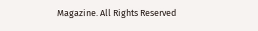Magazine. All Rights Reserved